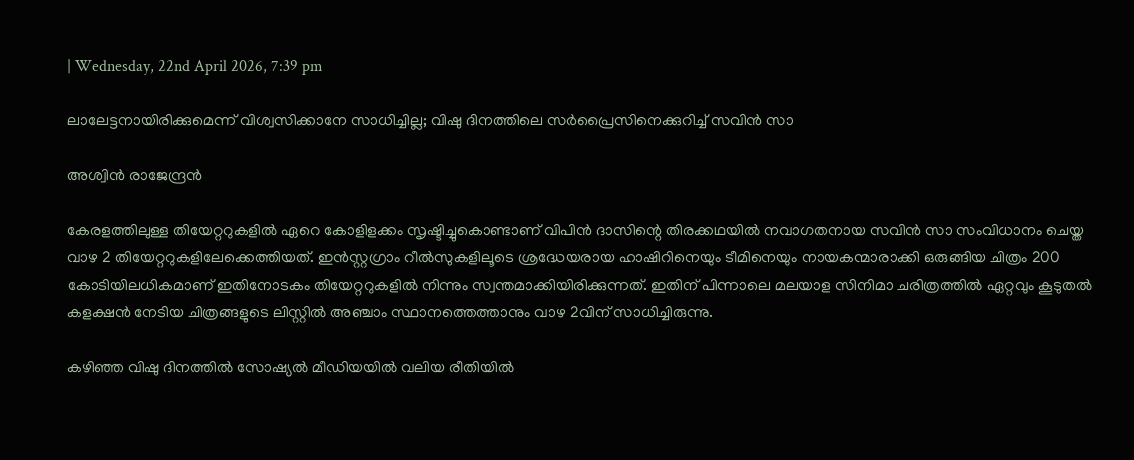| Wednesday, 22nd April 2026, 7:39 pm

ലാലേട്ടനായിരിക്കുമെന്ന് വിശ്വസിക്കാനേ സാധിച്ചില്ല; വിഷു ദിനത്തിലെ സര്‍പ്രൈസിനെക്കുറിച്ച് സവിന്‍ സാ

അശ്വിന്‍ രാജേന്ദ്രന്‍

കേരളത്തിലുള്ള തിയേറ്ററുകളില്‍ ഏറെ കോളിളക്കം സൃഷ്ടിച്ചുകൊണ്ടാണ് വിപിന്‍ ദാസിന്റെ തിരക്കഥയില്‍ നവാഗതനായ സവിന്‍ സാ സംവിധാനം ചെയ്ത വാഴ 2 തിയേറ്ററുകളിലേക്കെത്തിയത്. ഇന്‍സ്റ്റഗ്രാം റീല്‍സുകളിലൂടെ ശ്രദ്ധേയരായ ഹാഷിറിനെയും ടീമിനെയും നായകന്മാരാക്കി ഒരുങ്ങിയ ചിത്രം 200 കോടിയിലധികമാണ് ഇതിനോടകം തിയേറ്ററുകളില്‍ നിന്നും സ്വന്തമാക്കിയിരിക്കുന്നത്. ഇതിന് പിന്നാലെ മലയാള സിനിമാ ചരിത്രത്തില്‍ ഏറ്റവും കൂടുതല്‍ കളക്ഷന്‍ നേടിയ ചിത്രങ്ങളുടെ ലിസ്റ്റില്‍ അഞ്ചാം സ്ഥാനത്തെത്താനും വാഴ 2വിന് സാധിച്ചിരുന്നു.

കഴിഞ്ഞ വിഷു ദിനത്തില്‍ സോഷ്യല്‍ മീഡിയയില്‍ വലിയ രീതിയില്‍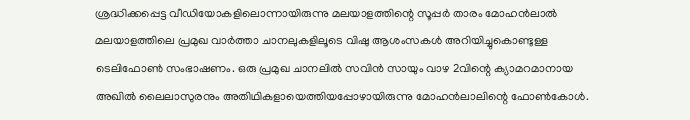ശ്രദ്ധിക്കപ്പെട്ട വീഡിയോകളിലൊന്നായിരുന്നു മലയാളത്തിന്റെ സൂപ്പര്‍ താരം മോഹന്‍ലാല്‍ മലയാളത്തിലെ പ്രമുഖ വാര്‍ത്താ ചാനലുകളിലൂടെ വിഷു ആശംസകള്‍ അറിയിച്ചുകൊണ്ടുള്ള ടെലിഫോണ്‍ സംഭാഷണം. ഒരു പ്രമുഖ ചാനലില്‍ സവിന്‍ സായും വാഴ 2വിന്റെ ക്യാമറമാനായ അഖില്‍ ലൈലാസുരനും അതിഥികളായെത്തിയപ്പോഴായിരുന്നു മോഹന്‍ലാലിന്റെ ഫോണ്‍കോള്‍.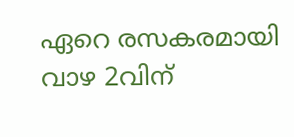ഏറെ രസകരമായി വാഴ 2വിന്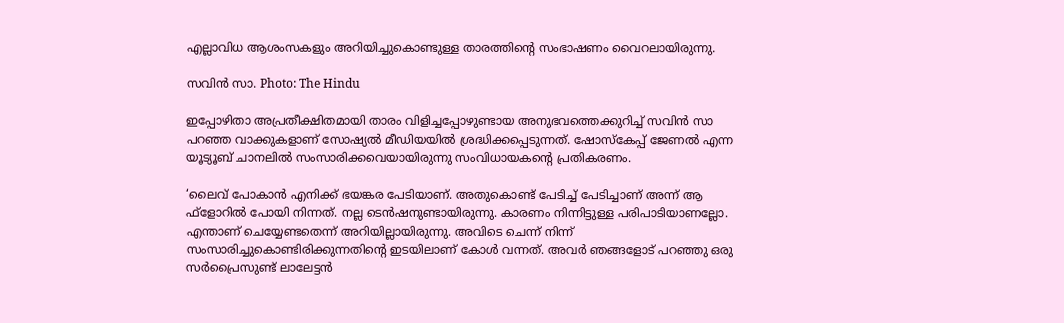എല്ലാവിധ ആശംസകളും അറിയിച്ചുകൊണ്ടുള്ള താരത്തിന്റെ സംഭാഷണം വൈറലായിരുന്നു.

സവിന്‍ സാ. Photo: The Hindu

ഇപ്പോഴിതാ അപ്രതീക്ഷിതമായി താരം വിളിച്ചപ്പോഴുണ്ടായ അനുഭവത്തെക്കുറിച്ച് സവിന്‍ സാ പറഞ്ഞ വാക്കുകളാണ് സോഷ്യല്‍ മീഡിയയില്‍ ശ്രദ്ധിക്കപ്പെടുന്നത്. ഷോസ്‌കേപ്പ് ജേണല്‍ എന്ന യൂട്യൂബ് ചാനലില്‍ സംസാരിക്കവെയായിരുന്നു സംവിധായകന്റെ പ്രതികരണം.

‘ലൈവ് പോകാന്‍ എനിക്ക് ഭയങ്കര പേടിയാണ്. അതുകൊണ്ട് പേടിച്ച് പേടിച്ചാണ് അന്ന് ആ ഫ്‌ളോറില്‍ പോയി നിന്നത്. നല്ല ടെന്‍ഷനുണ്ടായിരുന്നു. കാരണം നിന്നിട്ടുള്ള പരിപാടിയാണല്ലോ. എന്താണ് ചെയ്യേണ്ടതെന്ന് അറിയില്ലായിരുന്നു. അവിടെ ചെന്ന് നിന്ന് സംസാരിച്ചുകൊണ്ടിരിക്കുന്നതിന്റെ ഇടയിലാണ് കോള്‍ വന്നത്. അവര്‍ ഞങ്ങളോട് പറഞ്ഞു ഒരു സര്‍പ്രൈസുണ്ട് ലാലേട്ടന്‍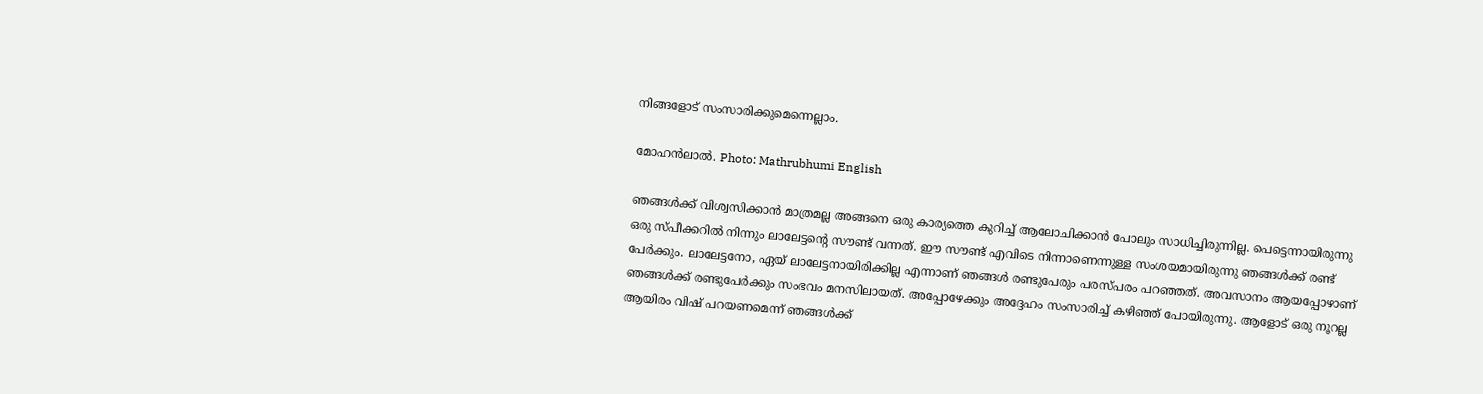നിങ്ങളോട് സംസാരിക്കുമെന്നെല്ലാം.

മോഹന്‍ലാല്‍. Photo: Mathrubhumi English

ഞങ്ങള്‍ക്ക് വിശ്വസിക്കാന്‍ മാത്രമല്ല അങ്ങനെ ഒരു കാര്യത്തെ കുറിച്ച് ആലോചിക്കാന്‍ പോലും സാധിച്ചിരുന്നില്ല. പെട്ടെന്നായിരുന്നു ഒരു സ്പീക്കറില്‍ നിന്നും ലാലേട്ടന്റെ സൗണ്ട് വന്നത്. ഈ സൗണ്ട് എവിടെ നിന്നാണെന്നുള്ള സംശയമായിരുന്നു ഞങ്ങള്‍ക്ക് രണ്ട് പേര്‍ക്കും. ലാലേട്ടനോ, ഏയ് ലാലേട്ടനായിരിക്കില്ല എന്നാണ് ഞങ്ങള്‍ രണ്ടുപേരും പരസ്പരം പറഞ്ഞത്. അവസാനം ആയപ്പോഴാണ് ഞങ്ങള്‍ക്ക് രണ്ടുപേര്‍ക്കും സംഭവം മനസിലായത്. അപ്പോഴേക്കും അദ്ദേഹം സംസാരിച്ച് കഴിഞ്ഞ് പോയിരുന്നു. ആളോട് ഒരു നൂറല്ല ആയിരം വിഷ് പറയണമെന്ന് ഞങ്ങള്‍ക്ക്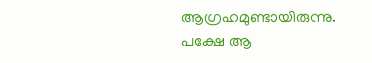ആഗ്രഹമുണ്ടായിരുന്നു. പക്ഷേ ആ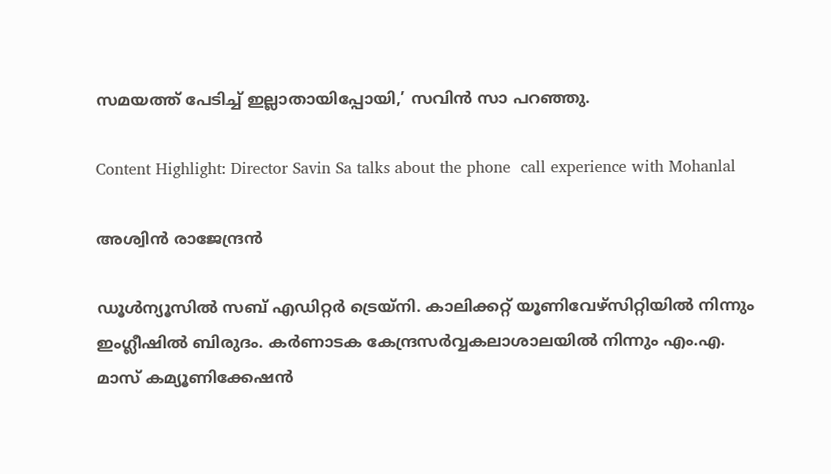സമയത്ത് പേടിച്ച് ഇല്ലാതായിപ്പോയി,’ സവിന്‍ സാ പറഞ്ഞു.

Content Highlight: Director Savin Sa talks about the phone  call experience with Mohanlal

അശ്വിന്‍ രാജേന്ദ്രന്‍

ഡൂള്‍ന്യൂസില്‍ സബ് എഡിറ്റര്‍ ട്രെയ്‌നി. കാലിക്കറ്റ് യൂണിവേഴ്സിറ്റിയില്‍ നിന്നും ഇംഗ്ലീഷില്‍ ബിരുദം. കര്‍ണാടക കേന്ദ്രസര്‍വ്വകലാശാലയില്‍ നിന്നും എം.എ. മാസ് കമ്യൂണിക്കേഷന്‍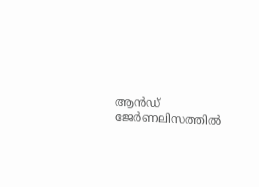ആന്‍ഡ് ജേര്‍ണലിസത്തില്‍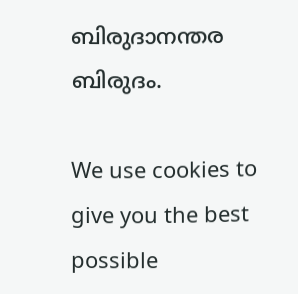ബിരുദാനന്തര ബിരുദം.

We use cookies to give you the best possible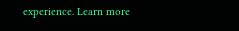experience. Learn more